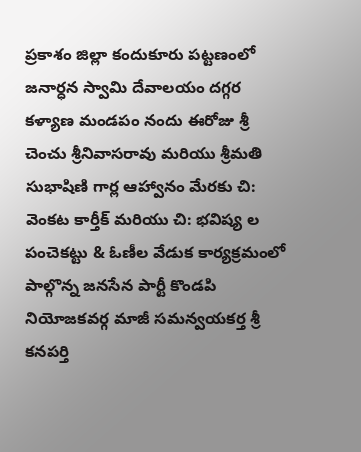ప్రకాశం జిల్లా కందుకూరు పట్టణంలో జనార్ధన స్వామి దేవాలయం దగ్గర కళ్యాణ మండపం నందు ఈరోజు శ్రీ చెంచు శ్రీనివాసరావు మరియు శ్రీమతి సుభాషిణి గార్ల ఆహ్వానం మేరకు చి: వెంకట కార్తీక్ మరియు చి: భవిష్య ల పంచెకట్టు & ఓణీల వేడుక కార్యక్రమంలో పాల్గొన్న జనసేన పార్టీ కొండపి నియోజకవర్గ మాజీ సమన్వయకర్త శ్రీ కనపర్తి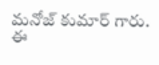మనోజ్ కుమార్ గారు.
ఈ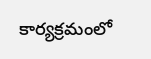కార్యక్రమంలో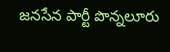జనసేన పార్టీ పొన్నలూరు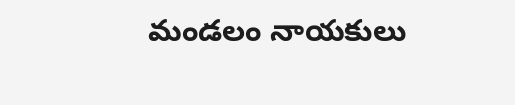మండలం నాయకులు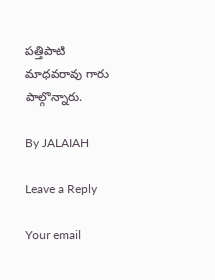పత్తిపాటి మాధవరావు గారు పాల్గొన్నారు.

By JALAIAH

Leave a Reply

Your email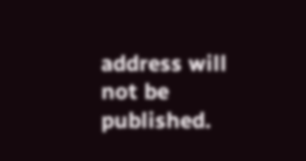address will not be published.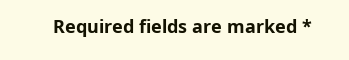Required fields are marked *